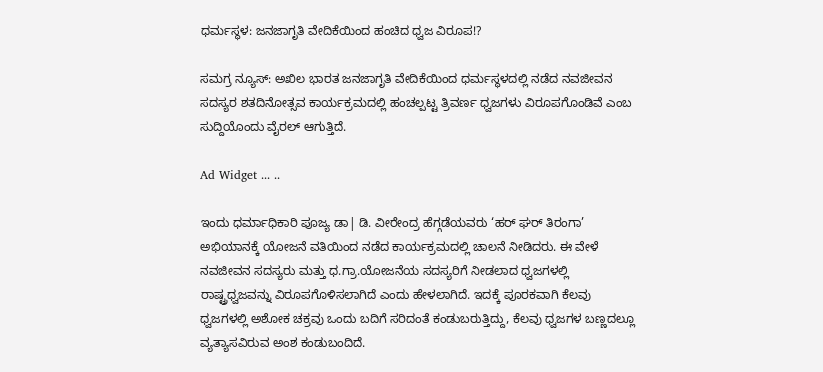ಧರ್ಮಸ್ಥಳ: ಜನಜಾಗೃತಿ ವೇದಿಕೆಯಿಂದ ಹಂಚಿದ ಧ್ವಜ ವಿರೂಪ!?

ಸಮಗ್ರ ನ್ಯೂಸ್: ಅಖಿಲ ಭಾರತ‌ ಜನಜಾಗೃತಿ ವೇದಿಕೆಯಿಂದ ಧರ್ಮಸ್ಥಳದಲ್ಲಿ ನಡೆದ ನವಜೀವನ ಸದಸ್ಯರ ಶತದಿನೋತ್ಸವ ಕಾರ್ಯಕ್ರಮದಲ್ಲಿ ಹಂಚಲ್ಪಟ್ಟ ತ್ರಿವರ್ಣ ಧ್ವಜಗಳು ವಿರೂಪಗೊಂಡಿವೆ ಎಂಬ ಸುದ್ದಿಯೊಂದು ವೈರಲ್ ಆಗುತ್ತಿದೆ.

Ad Widget ... ..

ಇಂದು ಧರ್ಮಾಧಿಕಾರಿ ಪೂಜ್ಯ ಡಾ| ಡಿ. ವೀರೇಂದ್ರ ಹೆಗ್ಗಡೆಯವರು ‘ಹರ್ ಘರ್ ತಿರಂಗಾ’ ಅಭಿಯಾನಕ್ಕೆ ಯೋಜನೆ‌ ವತಿಯಿಂದ ನಡೆದ ಕಾರ್ಯಕ್ರಮದಲ್ಲಿ ಚಾಲನೆ ನೀಡಿದರು. ಈ ವೇಳೆ ನವಜೀವನ ಸದಸ್ಯರು ಮತ್ತು ಧ.ಗ್ರಾ.ಯೋಜನೆಯ ಸದಸ್ಯರಿಗೆ ನೀಡಲಾದ ಧ್ವಜಗಳಲ್ಲಿ ರಾಷ್ಟ್ರಧ್ವಜವನ್ನು ವಿರೂಪಗೊಳಿಸಲಾಗಿದೆ ಎಂದು ಹೇಳಲಾಗಿದೆ. ಇದಕ್ಕೆ ಪೂರಕವಾಗಿ ಕೆಲವು ಧ್ವಜಗಳಲ್ಲಿ ಅಶೋಕ ಚಕ್ರವು ಒಂದು ಬದಿಗೆ ಸರಿದಂತೆ ಕಂಡುಬರುತ್ತಿದ್ದು, ಕೆಲವು ಧ್ವಜಗಳ ಬಣ್ಣದಲ್ಲೂ ವ್ಯತ್ಯಾಸವಿರುವ ಅಂಶ ಕಂಡುಬಂದಿದೆ.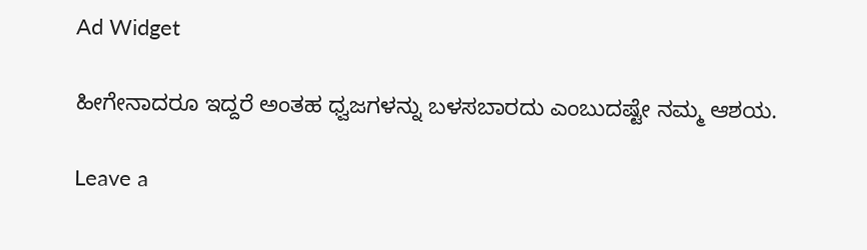Ad Widget

ಹೀಗೇನಾದರೂ ಇದ್ದರೆ ಅಂತಹ ಧ್ವಜಗಳನ್ನು ಬಳಸಬಾರದು ಎಂಬುದಷ್ಟೇ ನಮ್ಮ ಆಶಯ.

Leave a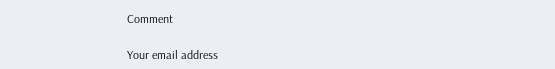Comment

Your email address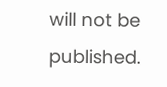will not be published.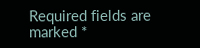Required fields are marked *